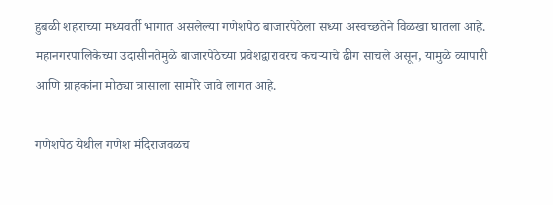हुबळी शहराच्या मध्यवर्ती भागात असलेल्या गणेशपेठ बाजारपेठेला सध्या अस्वच्छतेने विळखा घातला आहे. महानगरपालिकेच्या उदासीनतेमुळे बाजारपेठेच्या प्रवेशद्वारावरच कचऱ्याचे ढीग साचले असून, यामुळे व्यापारी आणि ग्राहकांना मोठ्या त्रासाला सामोरे जावे लागत आहे.

गणेशपेठ येथील गणेश मंदिराजवळच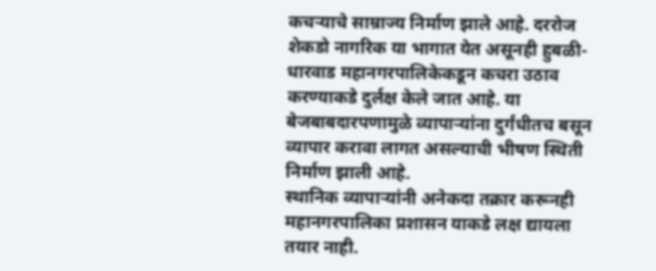कचऱ्याचे साम्राज्य निर्माण झाले आहे. दररोज शेकडो नागरिक या भागात येत असूनही हुबळी-धारवाड महानगरपालिकेकडून कचरा उठाव करण्याकडे दुर्लक्ष केले जात आहे. या बेजबाबदारपणामुळे व्यापाऱ्यांना दुर्गंधीतच बसून व्यापार करावा लागत असल्याची भीषण स्थिती निर्माण झाली आहे.
स्थानिक व्यापाऱ्यांनी अनेकदा तक्रार करूनही महानगरपालिका प्रशासन याकडे लक्ष द्यायला तयार नाही.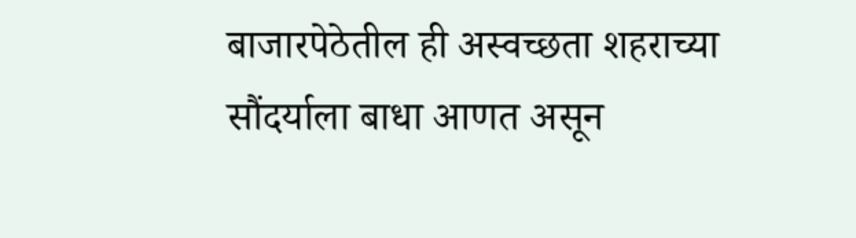बाजारपेठेतील ही अस्वच्छता शहराच्या सौंदर्याला बाधा आणत असून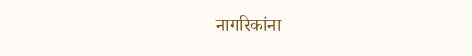नागरिकांना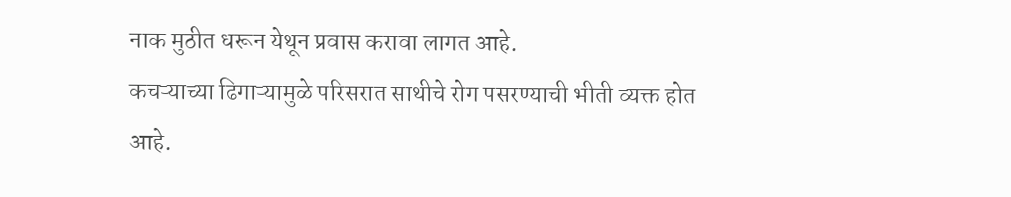नाक मुठीत धरून येथून प्रवास करावा लागत आहे.
कचऱ्याच्या ढिगाऱ्यामुळे परिसरात साथीचे रोग पसरण्याची भीती व्यक्त होत आहे.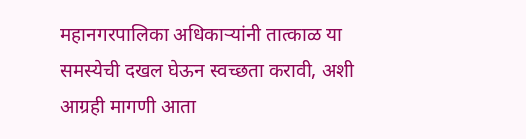महानगरपालिका अधिकाऱ्यांनी तात्काळ या समस्येची दखल घेऊन स्वच्छता करावी, अशी आग्रही मागणी आता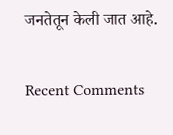जनतेतून केली जात आहे.


Recent Comments